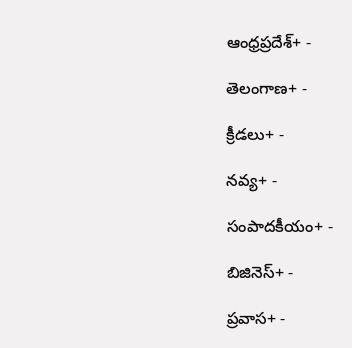ఆంధ్రప్రదేశ్+ -

తెలంగాణ+ -

క్రీడలు+ -

నవ్య+ -

సంపాదకీయం+ -

బిజినెస్+ -

ప్రవాస+ -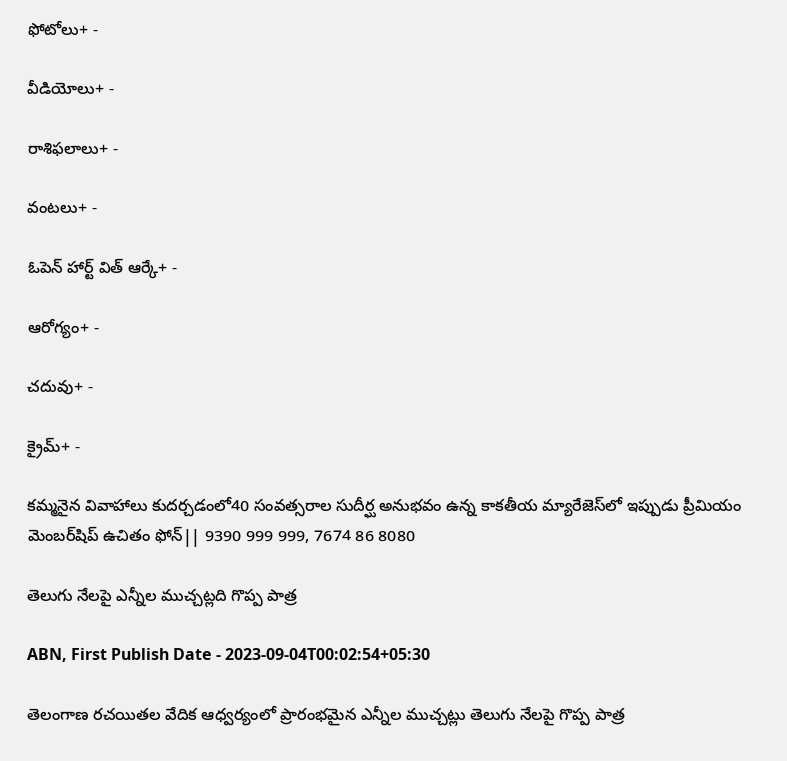ఫోటోలు+ -

వీడియోలు+ -

రాశిఫలాలు+ -

వంటలు+ -

ఓపెన్ హార్ట్ విత్ ఆర్కే+ -

ఆరోగ్యం+ -

చదువు+ -

క్రైమ్+ -

కమ్మనైన వివాహాలు కుదర్చడంలో40 సంవత్సరాల సుదీర్ఘ అనుభవం ఉన్న కాకతీయ మ్యారేజెస్‌లో ఇప్పుడు ప్రీమియం మెంబర్‌షిప్‌ ఉచితం ఫోన్|| 9390 999 999, 7674 86 8080

తెలుగు నేలపై ఎన్నీల ముచ్చట్లది గొప్ప పాత్ర

ABN, First Publish Date - 2023-09-04T00:02:54+05:30

తెలంగాణ రచయితల వేదిక ఆధ్వర్యంలో ప్రారంభమైన ఎన్నీల ముచ్చట్లు తెలుగు నేలపై గొప్ప పాత్ర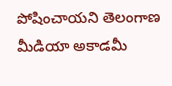పోషించాయని తెలంగాణ మీడియా అకాడమీ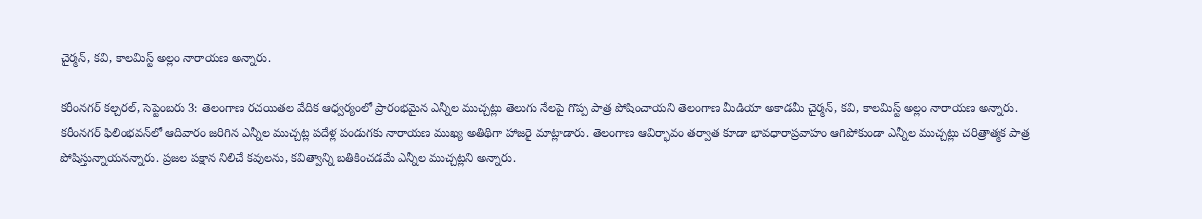చైర్మన్‌, కవి, కాలమిస్ట్‌ అల్లం నారాయణ అన్నారు.

కరీంనగర్‌ కల్చరల్‌, సెప్టెంబరు 3: తెలంగాణ రచయితల వేదిక ఆధ్వర్యంలో ప్రారంభమైన ఎన్నీల ముచ్చట్లు తెలుగు నేలపై గొప్ప పాత్ర పోషించాయని తెలంగాణ మీడియా అకాడమీ చైర్మన్‌, కవి, కాలమిస్ట్‌ అల్లం నారాయణ అన్నారు. కరీంనగర్‌ ఫిలింభవన్‌లో ఆదివారం జరిగిన ఎన్నీల ముచ్చట్ల పదేళ్ల పండుగకు నారాయణ ముఖ్య అతిథిగా హాజరై మాట్లాడారు. తెలంగాణ ఆవిర్భావం తర్వాత కూడా భావధారాప్రవాహం ఆగిపోకుండా ఎన్నీల ముచ్చట్లు చరిత్రాత్మక పాత్ర పోషిస్తున్నాయనన్నారు. ప్రజల పక్షాన నిలిచే కవులను, కవిత్వాన్ని బతికించడమే ఎన్నీల ముచ్చట్లని అన్నారు.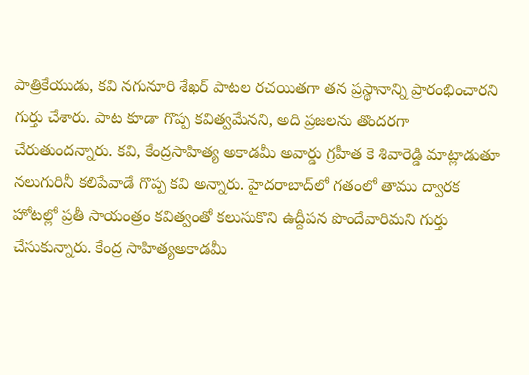పాత్రికేయుడు, కవి నగునూరి శేఖర్‌ పాటల రచయితగా తన ప్రస్థానాన్ని ప్రారంభించారని గుర్తు చేశారు. పాట కూడా గొప్ప కవిత్వమేనని, అది ప్రజలను తొందరగా చేరుతుందన్నారు. కవి, కేంద్రసాహిత్య అకాడమీ అవార్డు గ్రహీత కె శివారెడ్డి మాట్లాడుతూ నలుగురినీ కలిపేవాడే గొప్ప కవి అన్నారు. హైదరాబాద్‌లో గతంలో తాము ద్వారక హోటల్లో ప్రతీ సాయంత్రం కవిత్వంతో కలుసుకొని ఉద్దీపన పొందేవారిమని గుర్తు చేసుకున్నారు. కేంద్ర సాహిత్యఅకాడమీ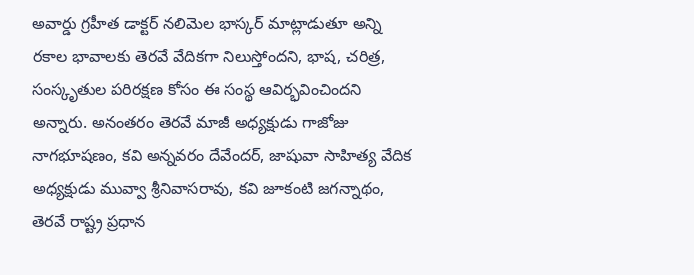అవార్డు గ్రహీత డాక్టర్‌ నలిమెల భాస్కర్‌ మాట్లాడుతూ అన్ని రకాల భావాలకు తెరవే వేదికగా నిలుస్తోందని, భాష, చరిత్ర, సంస్కృతుల పరిరక్షణ కోసం ఈ సంస్థ ఆవిర్భవించిందని అన్నారు. అనంతరం తెరవే మాజీ అధ్యక్షుడు గాజోజు నాగభూషణం, కవి అన్నవరం దేవేందర్‌, జాషువా సాహిత్య వేదిక అధ్యక్షుడు మువ్వా శ్రీనివాసరావు, కవి జూకంటి జగన్నాథం, తెరవే రాష్ట్ర ప్రధాన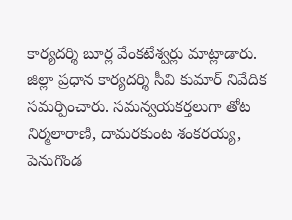కార్యదర్శి బూర్ల వేంకటేశ్వర్లు మాట్లాడారు. జిల్లా ప్రధాన కార్యదర్శి సీవి కుమార్‌ నివేదిక సమర్పించారు. సమన్వయకర్తలుగా తోట నిర్మలారాణి, దామరకుంట శంకరయ్య, పెనుగొండ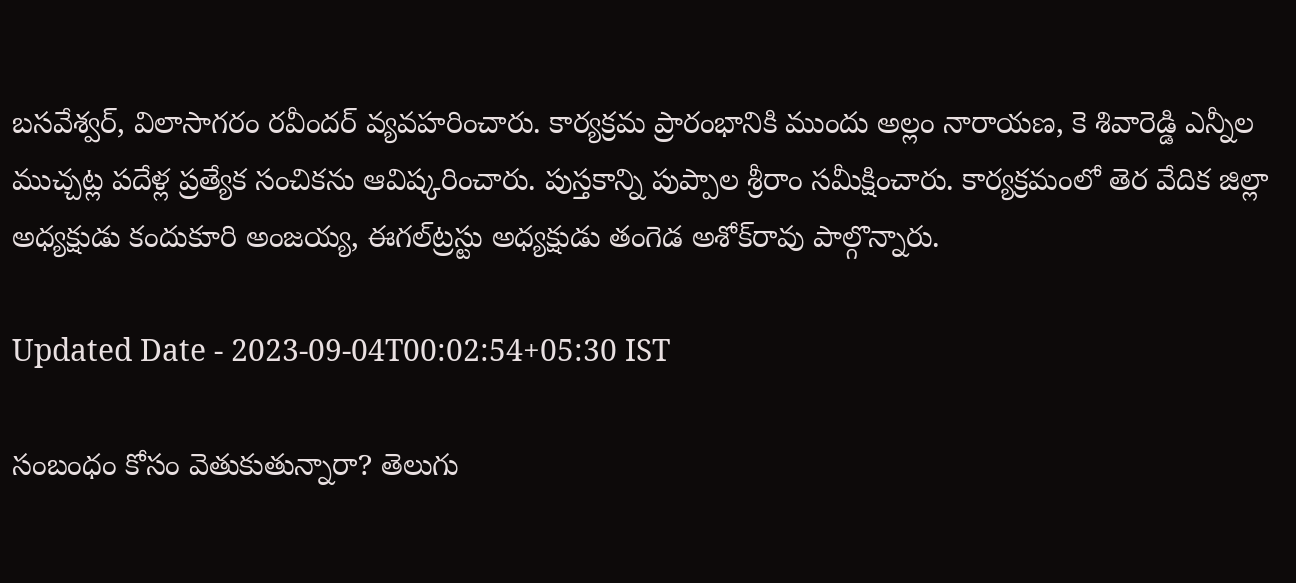బసవేశ్వర్‌, విలాసాగరం రవీందర్‌ వ్యవహరించారు. కార్యక్రమ ప్రారంభానికి ముందు అల్లం నారాయణ, కె శివారెడ్డి ఎన్నీల ముచ్చట్ల పదేళ్ల ప్రత్యేక సంచికను ఆవిష్కరించారు. పుస్తకాన్ని పుప్పాల శ్రీరాం సమీక్షించారు. కార్యక్రమంలో తెర వేదిక జిల్లా అధ్యక్షుడు కందుకూరి అంజయ్య, ఈగల్‌ట్రస్టు అధ్యక్షుడు తంగెడ అశోక్‌రావు పాల్గొన్నారు.

Updated Date - 2023-09-04T00:02:54+05:30 IST

సంబంధం కోసం వెతుకుతున్నారా? తెలుగు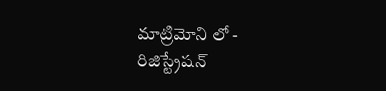మాట్రిమోని లో - రిజిస్ట్రేషన్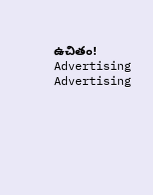ఉచితం!
Advertising
Advertising